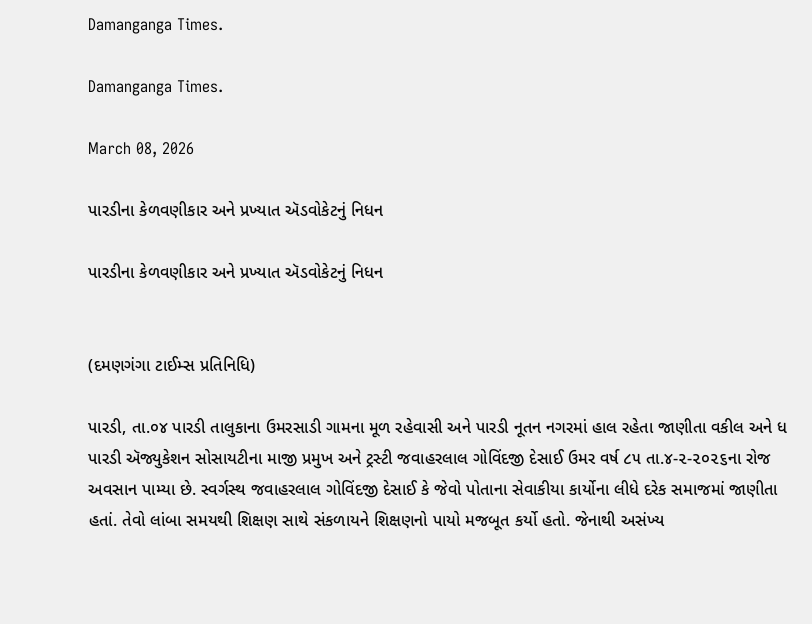Damanganga Times.

Damanganga Times.

March 08, 2026

પારડીના કેળવણીકાર અને પ્રખ્યાત ઍડવોકેટનું નિધન

પારડીના કેળવણીકાર અને પ્રખ્યાત ઍડવોકેટનું નિધન


(દમણગંગા ટાઈમ્સ પ્રતિનિધિ)

પારડી, તા.૦૪ પારડી તાલુકાના ઉમરસાડી ગામના મૂળ રહેવાસી અને પારડી નૂતન નગરમાં હાલ રહેતા જાણીતા વકીલ અને ધ પારડી ઍજ્યુકેશન સોસાયટીના માજી પ્રમુખ અને ટ્રસ્ટી જવાહરલાલ ગોવિંદજી દેસાઈ ઉમર વર્ષ ૮૫ તા.૪-૨-૨૦૨૬ના રોજ અવસાન પામ્યા છે. સ્વર્ગસ્થ જવાહરલાલ ગોવિંદજી દેસાઈ કે જેવો પોતાના સેવાકીયા કાર્યોના લીધે દરેક સમાજમાં જાણીતા હતાં. તેવો લાંબા સમયથી શિક્ષણ સાથે સંકળાયને શિક્ષણનો પાયો મજબૂત કર્યો હતો. જેનાથી અસંખ્ય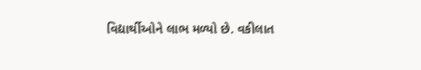વિદ્યાર્થીઓને લાભ મળ્યો છે. વકીલાત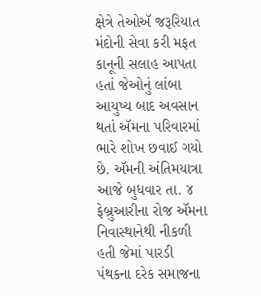ક્ષેત્રે તેઓઍ જરૂરિયાત મંદોની સેવા કરી મફત કાનૂની સલાહ આપતા હતાં જેઓનું લાંબા આયુષ્ય બાદ અવસાન થતાં ઍમના પરિવારમાં ભારે શોખ છવાઈ ગયો છે. ઍમની અંતિમયાત્રા આજે બુધવાર તા. ૪ ફેબ્રુઆરીના રોજ ઍમના નિવાસ્થાનેથી નીકળી હતી જેમાં પારડી પંથકના દરેક સમાજના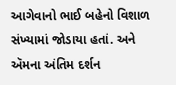આગેવાનો ભાઈ બહેનો વિશાળ સંખ્યામાં જોડાયા હતાં. અને ઍમના અંતિમ દર્શન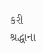કરી શ્રદ્ધાના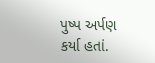પુષ્પ અર્પણ કર્યા હતાં.